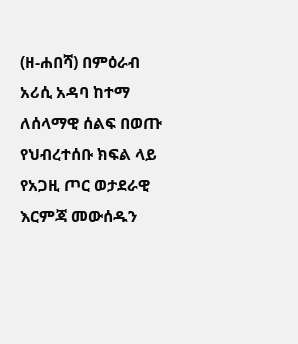(ዘ-ሐበሻ) በምዕራብ አሪሲ አዳባ ከተማ ለሰላማዊ ሰልፍ በወጡ የህብረተሰቡ ክፍል ላይ የአጋዚ ጦር ወታደራዊ እርምጃ መውሰዱን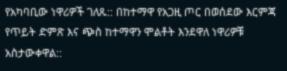የአካባቢው ነዋሪዎች ገለጹ:: በከተማዋ የአጋዚ ጦር በወሰደው እርምጃ የጥይት ድምጽ እና ጭስ ከተማዋን ሞልቶት እንደዋለ ነዋሪዎቹ አስታውቀዋል::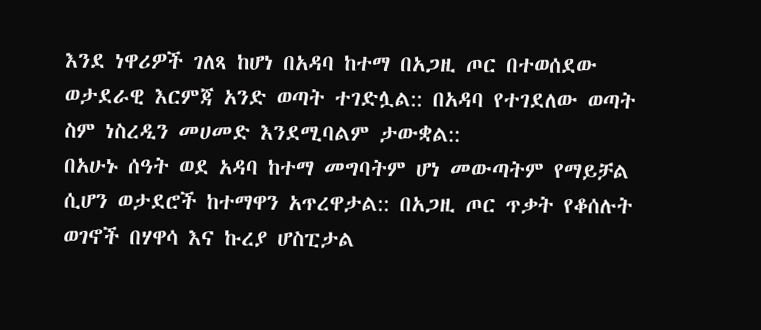እንደ ነዋሪዎች ገለጻ ከሆነ በአዳባ ከተማ በአጋዚ ጦር በተወሰደው ወታደራዊ እርምጃ አንድ ወጣት ተገድሏል:: በአዳባ የተገደለው ወጣት ስም ነስረዲን መሀመድ እንደሚባልም ታውቋል::
በአሁኑ ሰዓት ወደ አዳባ ከተማ መግባትም ሆነ መውጣትም የማይቻል ሲሆን ወታደሮች ከተማዋን አጥረዋታል:: በአጋዚ ጦር ጥቃት የቆሰሉት ወገኖች በሃዋሳ እና ኩረያ ሆስፒታል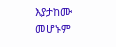እያታከሙ መሆኑም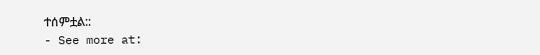ተሰምቷል::
- See more at: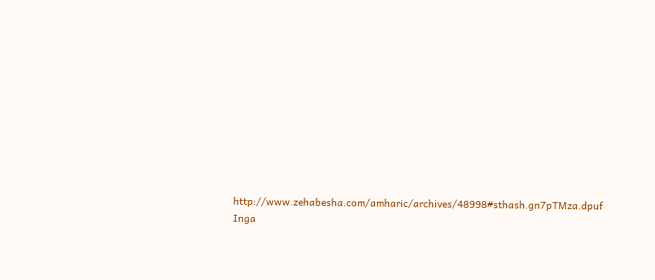http://www.zehabesha.com/amharic/archives/48998#sthash.gn7pTMza.dpuf
Inga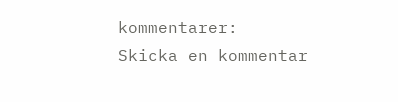kommentarer:
Skicka en kommentar